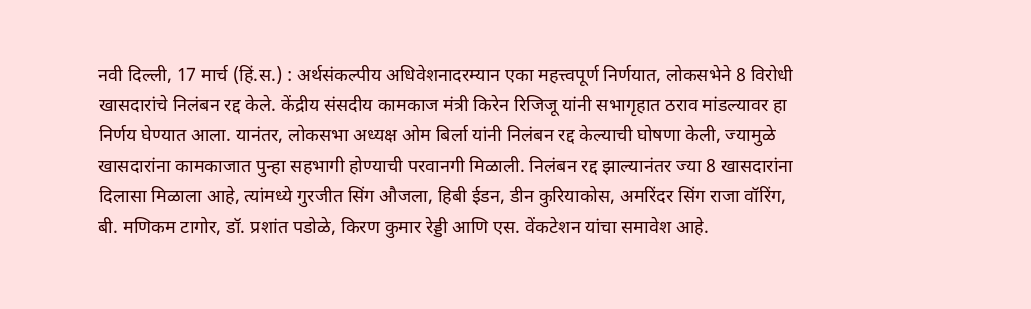नवी दिल्ली, 17 मार्च (हिं.स.) : अर्थसंकल्पीय अधिवेशनादरम्यान एका महत्त्वपूर्ण निर्णयात, लोकसभेने 8 विरोधी खासदारांचे निलंबन रद्द केले. केंद्रीय संसदीय कामकाज मंत्री किरेन रिजिजू यांनी सभागृहात ठराव मांडल्यावर हा निर्णय घेण्यात आला. यानंतर, लोकसभा अध्यक्ष ओम बिर्ला यांनी निलंबन रद्द केल्याची घोषणा केली, ज्यामुळे खासदारांना कामकाजात पुन्हा सहभागी होण्याची परवानगी मिळाली. निलंबन रद्द झाल्यानंतर ज्या 8 खासदारांना दिलासा मिळाला आहे, त्यांमध्ये गुरजीत सिंग औजला, हिबी ईडन, डीन कुरियाकोस, अमरिंदर सिंग राजा वॉरिंग, बी. मणिकम टागोर, डॉ. प्रशांत पडोळे, किरण कुमार रेड्डी आणि एस. वेंकटेशन यांचा समावेश आहे.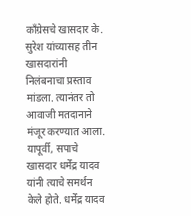काँग्रेसचे खासदार के. सुरेश यांच्यासह तीन खासदारांनी निलंबनाचा प्रस्ताव मांडला. त्यानंतर तो आवाजी मतदानाने मंजूर करण्यात आला. यापूर्वी, सपाचे खासदार धर्मेंद्र यादव यांनी त्याचे समर्थन केले होते. धर्मेंद्र यादव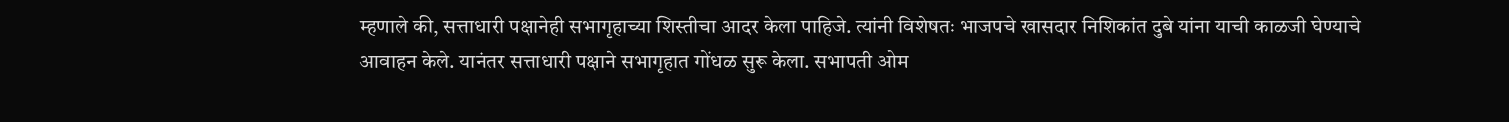म्हणाले की, सत्ताधारी पक्षानेही सभागृहाच्या शिस्तीचा आदर केला पाहिजे. त्यांनी विशेषतः भाजपचे खासदार निशिकांत दुबे यांना याची काळजी घेण्याचे आवाहन केले. यानंतर सत्ताधारी पक्षाने सभागृहात गोंधळ सुरू केला. सभापती ओम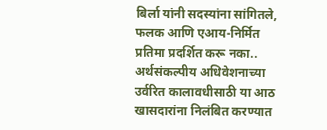बिर्ला यांनी सदस्यांना सांगितले, फलक आणि एआय-निर्मित प्रतिमा प्रदर्शित करू नका..
अर्थसंकल्पीय अधिवेशनाच्या उर्वरित कालावधीसाठी या आठ खासदारांना निलंबित करण्यात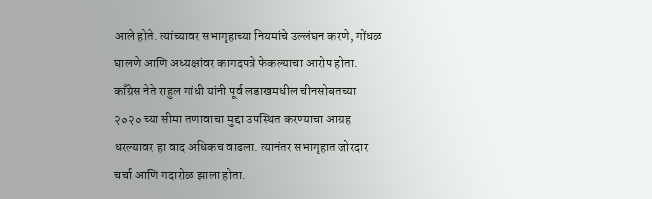आले होते. त्यांच्यावर सभागृहाच्या नियमांचे उल्लंघन करणे, गोंधळ घालणे आणि अध्यक्षांवर कागदपत्रे फेकल्याचा आरोप होता. काँग्रेस नेते राहुल गांधी यांनी पूर्व लडाखमधील चीनसोबतच्या २०२० च्या सीमा तणावाचा मुद्दा उपस्थित करण्याचा आग्रह धरल्यावर हा वाद अधिकच वाढला. त्यानंतर सभागृहात जोरदार चर्चा आणि गदारोळ झाला होता.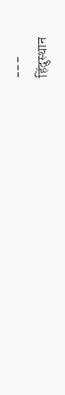---
हिंदुस्थान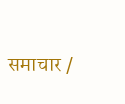समाचार /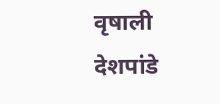वृषाली देशपांडे